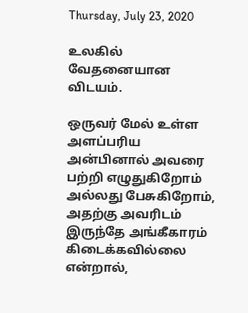Thursday, July 23, 2020

உலகில் வேதனையான விடயம்.

ஒருவர் மேல் உள்ள அளப்பரிய அன்பினால் அவரை பற்றி எழுதுகிறோம் அல்லது பேசுகிறோம்,
அதற்கு அவரிடம் இருந்தே அங்கீகாரம் கிடைக்கவில்லை என்றால்,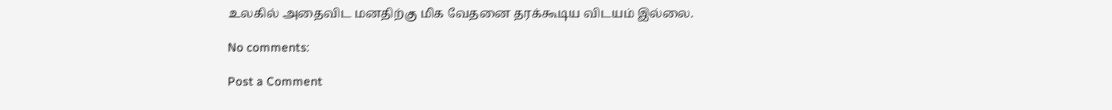உலகில் அதைவிட மனதிற்கு மிக வேதனை தரக்கூடிய விடயம் இல்லை.

No comments:

Post a Comment